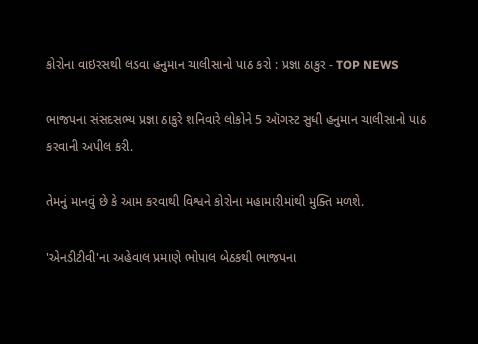કોરોના વાઇરસથી લડવા હનુમાન ચાલીસાનો પાઠ કરો : પ્રજ્ઞા ઠાકુર - TOP NEWS

ભાજપના સંસદસભ્ય પ્રજ્ઞા ઠાકુરે શનિવારે લોકોને 5 ઑગસ્ટ સુધી હનુમાન ચાલીસાનો પાઠ કરવાની અપીલ કરી.

તેમનું માનવું છે કે આમ કરવાથી વિશ્વને કોરોના મહામારીમાંથી મુક્તિ મળશે.

'એનડીટીવી'ના અહેવાલ પ્રમાણે ભોપાલ બેઠકથી ભાજપના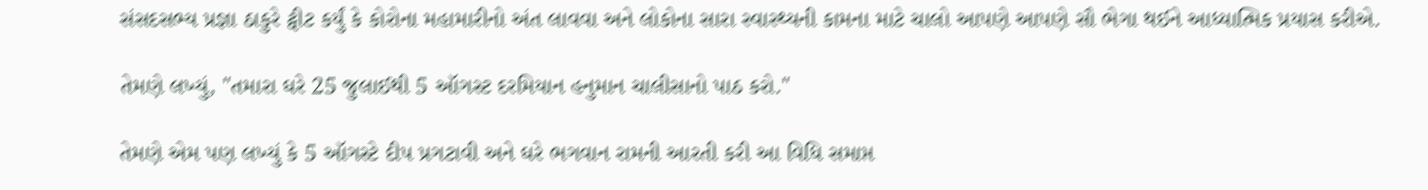સંસદસભ્ય પ્રજ્ઞા ઠાકુરે ટ્વીટ કર્યું કે કોરોના મહામારીનો અંત લાવવા અને લોકોના સારા સ્વાસ્થ્યની કામના માટે ચાલો આપણે આપણે સૌ ભેગા થઈને આધ્યાત્મિક પ્રયાસ કરીએ.

તેમણે લખ્યું, "તમારા ઘરે 25 જુલાઈથી 5 ઑગસ્ટ દરમિયાન હનુમાન ચાલીસાનો પાઠ કરો."

તેમણે એમ પણ લખ્યું કે 5 ઑગસ્ટે દીપ પ્રગટાવી અને ઘરે ભગવાન રામની આરતી કરી આ વિધિ સમાપ્ત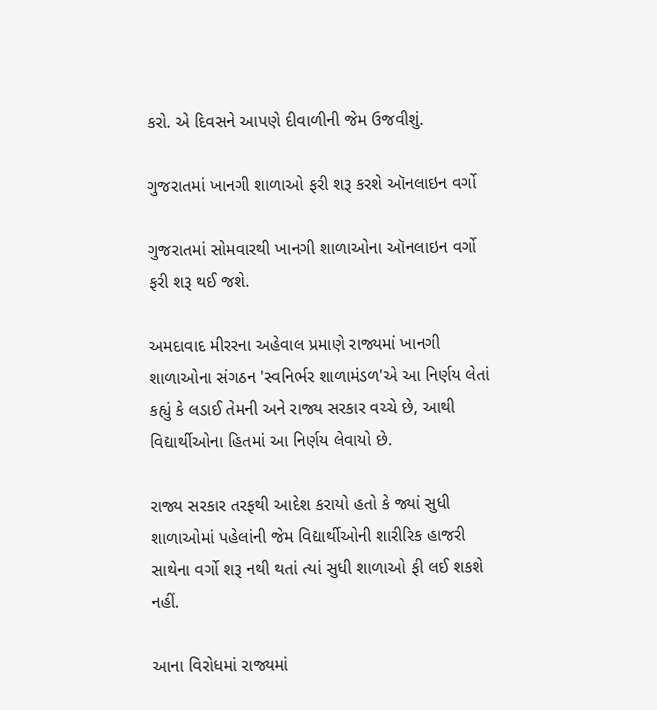કરો. એ દિવસને આપણે દીવાળીની જેમ ઉજવીશું.

ગુજરાતમાં ખાનગી શાળાઓ ફરી શરૂ કરશે ઑનલાઇન વર્ગો

ગુજરાતમાં સોમવારથી ખાનગી શાળાઓના ઑનલાઇન વર્ગો ફરી શરૂ થઈ જશે.

અમદાવાદ મીરરના અહેવાલ પ્રમાણે રાજ્યમાં ખાનગી શાળાઓના સંગઠન 'સ્વનિર્ભર શાળામંડળ'એ આ નિર્ણય લેતાં કહ્યું કે લડાઈ તેમની અને રાજ્ય સરકાર વચ્ચે છે, આથી વિદ્યાર્થીઓના હિતમાં આ નિર્ણય લેવાયો છે.

રાજ્ય સરકાર તરફથી આદેશ કરાયો હતો કે જ્યાં સુધી શાળાઓમાં પહેલાંની જેમ વિદ્યાર્થીઓની શારીરિક હાજરી સાથેના વર્ગો શરૂ નથી થતાં ત્યાં સુધી શાળાઓ ફી લઈ શકશે નહીં.

આના વિરોધમાં રાજ્યમાં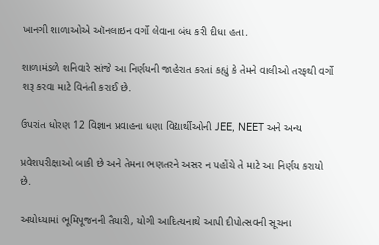ખાનગી શાળાઓએ ઑનલાઇન વર્ગો લેવાના બંધ કરી દીધા હતા.

શાળામંડળે શનિવારે સાંજે આ નિર્ણયની જાહેરાત કરતાં કહ્યું કે તેમને વાલીઓ તરફથી વર્ગો શરૂ કરવા માટે વિનંતી કરાઈ છે.

ઉપરાંત ધોરણ 12 વિજ્ઞાન પ્રવાહના ધણા વિદ્યાર્થીઓની JEE, NEET અને અન્ય

પ્રવેશપરીક્ષાઓ બાકી છે અને તેમના ભણતરને અસર ન પહોંચે તે માટે આ નિર્ણય કરાયો છે.

અયોધ્યામાં ભૂમિપૂજનની તૈયારી, યોગી આદિત્યનાથે આપી દીપોત્સવની સૂચના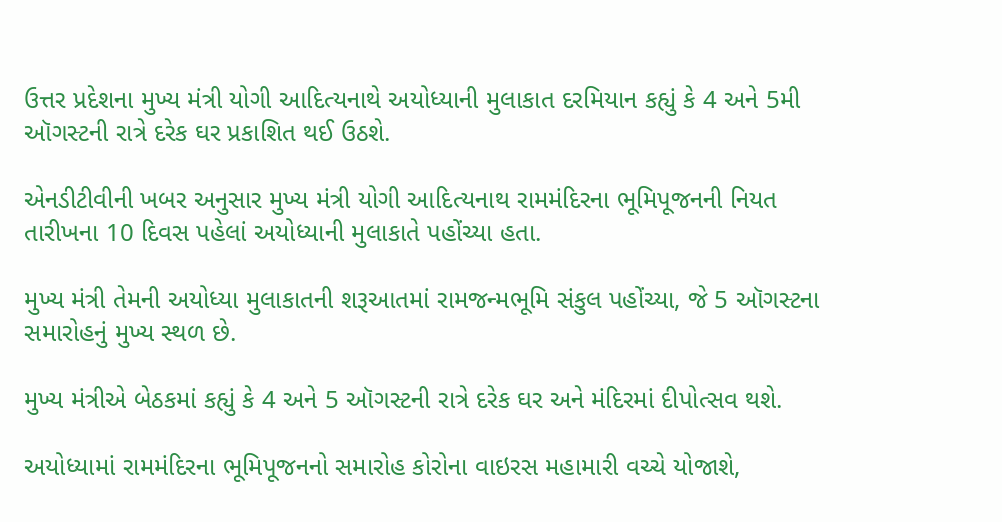ઉત્તર પ્રદેશના મુખ્ય મંત્રી યોગી આદિત્યનાથે અયોધ્યાની મુલાકાત દરમિયાન કહ્યું કે 4 અને 5મી ઑગસ્ટની રાત્રે દરેક ઘર પ્રકાશિત થઈ ઉઠશે.

એનડીટીવીની ખબર અનુસાર મુખ્ય મંત્રી યોગી આદિત્યનાથ રામમંદિરના ભૂમિપૂજનની નિયત તારીખના 10 દિવસ પહેલાં અયોધ્યાની મુલાકાતે પહોંચ્યા હતા.

મુખ્ય મંત્રી તેમની અયોધ્યા મુલાકાતની શરૂઆતમાં રામજન્મભૂમિ સંકુલ પહોંચ્યા, જે 5 ઑગસ્ટના સમારોહનું મુખ્ય સ્થળ છે.

મુખ્ય મંત્રીએ બેઠકમાં કહ્યું કે 4 અને 5 ઑગસ્ટની રાત્રે દરેક ઘર અને મંદિરમાં દીપોત્સવ થશે.

અયોધ્યામાં રામમંદિરના ભૂમિપૂજનનો સમારોહ કોરોના વાઇરસ મહામારી વચ્ચે યોજાશે,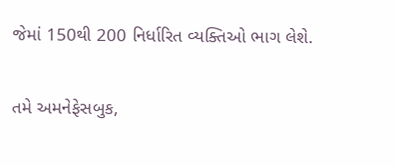જેમાં 150થી 200 નિર્ધારિત વ્યક્તિઓ ભાગ લેશે.

તમે અમનેફેસબુક,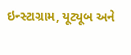ઇન્સ્ટાગ્રામ, યૂટ્યૂબ અને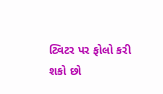ટ્વિટર પર ફોલો કરી શકો છો